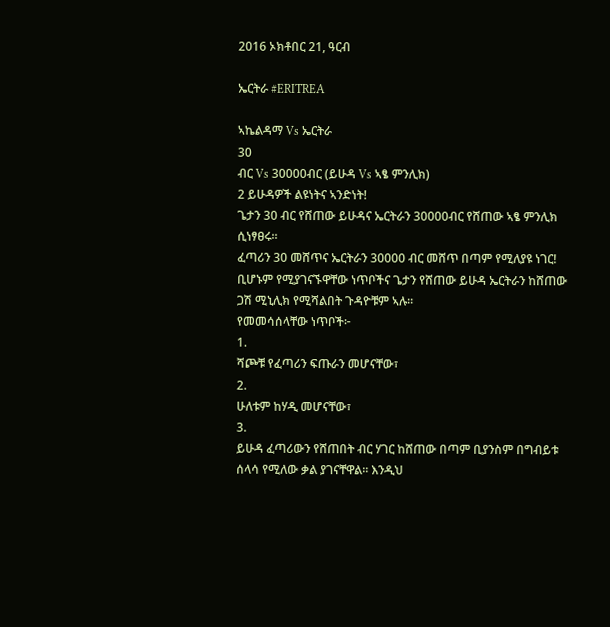2016 ኦክቶበር 21, ዓርብ

ኤርትራ #ERITREA

ኣኬልዳማ Vs ኤርትራ
30
ብር Vs 30000ብር (ይሁዳ Vs ኣፄ ምንሊክ)
2 ይሁዳዎች ልዩነትና ኣንድነት!
ጌታን 30 ብር የሸጠው ይሁዳና ኤርትራን 30000ብር የሸጠው ኣፄ ምንሊክ ሲነፃፀሩ።
ፈጣሪን 30 መሸጥና ኤርትራን 30000 ብር መሸጥ በጣም የሚለያዩ ነገር! ቢሆኑም የሚያገናኙዋቸው ነጥቦችና ጌታን የሸጠው ይሁዳ ኤርትራን ከሸጠው ጋሽ ሚኒሊክ የሚሻልበት ጉዳዮቹም ኣሉ።
የመመሳሰላቸው ነጥቦች፦
1.
ሻጮቹ የፈጣሪን ፍጡራን መሆናቸው፣
2.
ሁለቱም ከሃዲ መሆናቸው፣
3.
ይሁዳ ፈጣሪውን የሸጠበት ብር ሃገር ከሸጠው በጣም ቢያንስም በግብይቱ ሰላሳ የሚለው ቃል ያገናቸዋል፡፡ እንዲህ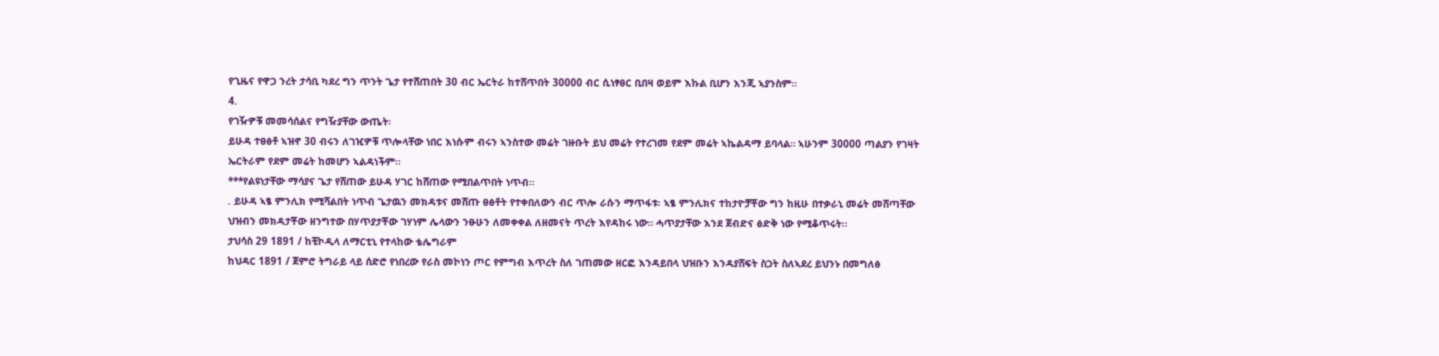የጊዜና የዋጋ ንረት ታሳቢ ካደረ ግን ጥንት ጌታ የተሸጠበት 30 ብር ኤርትራ ከተሸጥበት 30000 ብር ሲነፃፀር ቢበዛ ወይም እኩል ቢሆን እንጂ ኣያንስም።
4.
የገዥዎቹ መመሳሰልና የግዥያቸው ውጤት፡
ይሁዳ ተፀፅቶ ኣዝኖ 30 ብሩን ለገዢዎቹ ጥሎላቸው ነበር እነሱም ብሩን ኣንስተው መሬት ገዙቡት ይህ መሬት የተረገመ የደም መሬት ኣኬልዳማ ይባላል። ኣሁንም 30000 ጣልያን የገዛት ኤርትራም የደም መሬት ከመሆን ኣልዳነችም።
***የልዩነታቸው ማሳያና ጌታ የሸጠው ይሁዳ ሃገር ከሸጠው የሚበልጥበት ነጥብ።
. ይሁዳ ኣፄ ምንሊክ የሚሻልበት ነጥብ ጌታዉን መክዳቱና መሸጡ ፀፅቶት የተቀበለውን ብር ጥሎ ራሱን ማጥፋቱ፡ ኣፄ ምንሊክና ተከታዮቻቾው ግን ከዚሁ በተቃራኒ መሬት መሸጣቸው ህዝብን መክዳታቾው ዘንግተው በሃጥያታቾው ገሃነም ሌላውን ንፁሁን ለመቀቀል ለዘመናት ጥረት እየዳከሩ ነው። ሓጥያታቸው እንደ ጀብድና ፅድቅ ነው የሚቆጥሩት።
ታህሳስ 29 1891 / ከቺኮዲላ ለማርቲኒ የተላከው ቴሌግራም
ከህዳር 1891 / ጀምሮ ትግራይ ላይ ሰድሮ የነበረው የራስ መኮነን ጦር የምግብ እጥረት ስለ ገጠመው ዘርፎ እንዳይበላ ህዝቡን እንዳያሸፍት ስጋት ስለኣደረ ይህንኑ በመግለፅ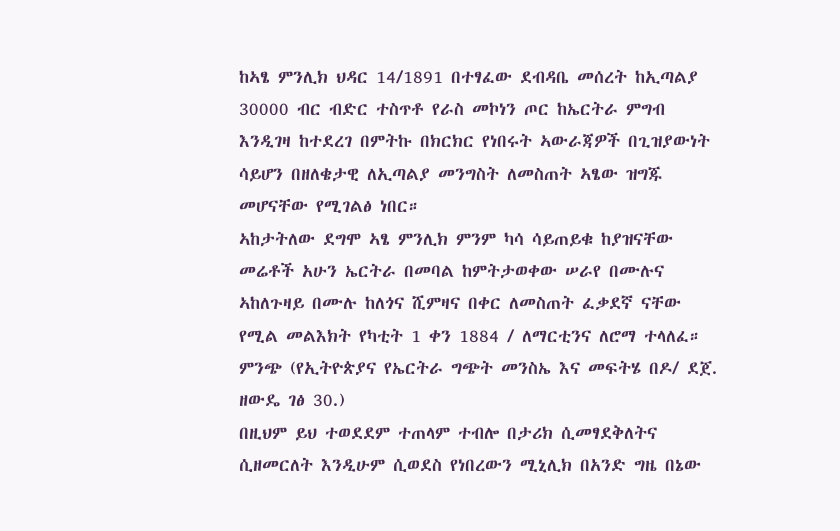ከኣፄ ምንሊክ ህዳር 14/1891 በተፃፈው ደብዳቤ መሰረት ከኢጣልያ 30000 ብር ብድር ተስጥቶ የራስ መኮነን ጦር ከኤርትራ ምግብ እንዲገዛ ከተደረገ በምትኩ በክርክር የነበሩት ኣውራጃዎች በጊዝያውነት ሳይሆን በዘለቄታዊ ለኢጣልያ መንግስት ለመስጠት ኣፄው ዝግጁ መሆናቸው የሚገልፅ ነበር።
ኣከታትለው ደግሞ ኣፄ ምንሊክ ምንም ካሳ ሳይጠይቁ ከያዝናቸው መሬቶች አሁን ኤርትራ በመባል ከምትታወቀው ሠራየ በሙሉና ኣከለጉዛይ በሙሉ ከለጎና ሺምዛና በቀር ለመስጠት ፈቃደኛ ናቸው የሚል መልእክት የካቲት 1 ቀን 1884 / ለማርቲንና ለሮማ ተላለፈ። ምንጭ (የኢትዮጵያና የኤርትራ ግጭት መንስኤ እና መፍትሄ በዶ/ ደጀ. ዘውዴ ገፅ 30.)
በዚህም ይህ ተወደደም ተጠላም ተብሎ በታሪክ ሲመፃደቅለትና ሲዘመርለት እንዲሁም ሲወደስ የነበረውን ሚኒሊክ በአንድ ግዜ በኔው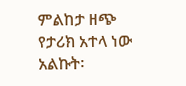ምልከታ ዘጭ የታሪክ አተላ ነው አልኩት፡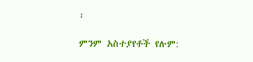፡

ምንም አስተያየቶች የሉም: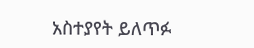አስተያየት ይለጥፉ